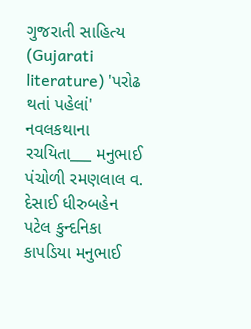ગુજરાતી સાહિત્ય (Gujarati literature) 'પરોઢ થતાં પહેલાં' નવલકથાના રચયિતા___ મનુભાઈ પંચોળી રમણલાલ વ. દેસાઈ ધીરુબહેન પટેલ કુન્દનિકા કાપડિયા મનુભાઈ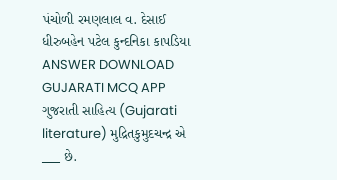પંચોળી રમણલાલ વ. દેસાઈ ધીરુબહેન પટેલ કુન્દનિકા કાપડિયા ANSWER DOWNLOAD GUJARATI MCQ APP
ગુજરાતી સાહિત્ય (Gujarati literature) મુદ્રિતકુમુદચન્દ્ર એ ___ છે.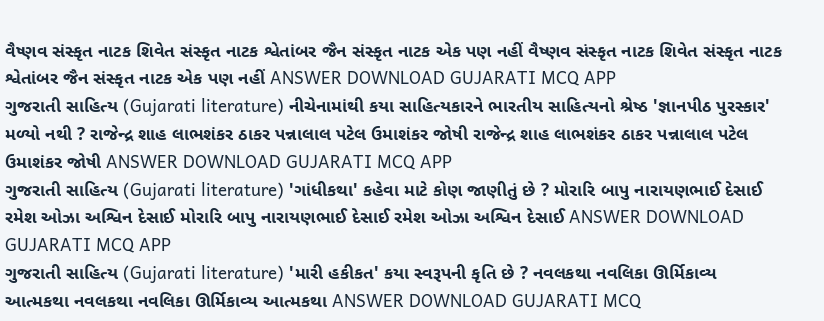વૈષ્ણવ સંસ્કૃત નાટક શિવેત સંસ્કૃત નાટક શ્વેતાંબર જૈન સંસ્કૃત નાટક એક પણ નહીં વૈષ્ણવ સંસ્કૃત નાટક શિવેત સંસ્કૃત નાટક શ્વેતાંબર જૈન સંસ્કૃત નાટક એક પણ નહીં ANSWER DOWNLOAD GUJARATI MCQ APP
ગુજરાતી સાહિત્ય (Gujarati literature) નીચેનામાંથી કયા સાહિત્યકારને ભારતીય સાહિત્યનો શ્રેષ્ઠ 'જ્ઞાનપીઠ પુરસ્કાર' મળ્યો નથી ? રાજેન્દ્ર શાહ લાભશંકર ઠાકર પન્નાલાલ પટેલ ઉમાશંકર જોષી રાજેન્દ્ર શાહ લાભશંકર ઠાકર પન્નાલાલ પટેલ ઉમાશંકર જોષી ANSWER DOWNLOAD GUJARATI MCQ APP
ગુજરાતી સાહિત્ય (Gujarati literature) 'ગાંધીકથા' કહેવા માટે કોણ જાણીતું છે ? મોરારિ બાપુ નારાયણભાઈ દેસાઈ રમેશ ઓઝા અશ્વિન દેસાઈ મોરારિ બાપુ નારાયણભાઈ દેસાઈ રમેશ ઓઝા અશ્વિન દેસાઈ ANSWER DOWNLOAD GUJARATI MCQ APP
ગુજરાતી સાહિત્ય (Gujarati literature) 'મારી હકીકત' કયા સ્વરૂપની કૃતિ છે ? નવલકથા નવલિકા ઊર્મિકાવ્ય આત્મકથા નવલકથા નવલિકા ઊર્મિકાવ્ય આત્મકથા ANSWER DOWNLOAD GUJARATI MCQ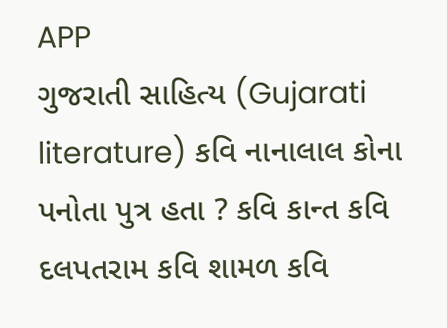APP
ગુજરાતી સાહિત્ય (Gujarati literature) કવિ નાનાલાલ કોના પનોતા પુત્ર હતા ? કવિ કાન્ત કવિ દલપતરામ કવિ શામળ કવિ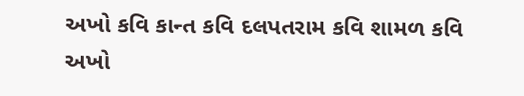અખો કવિ કાન્ત કવિ દલપતરામ કવિ શામળ કવિ અખો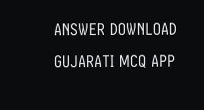ANSWER DOWNLOAD GUJARATI MCQ APP